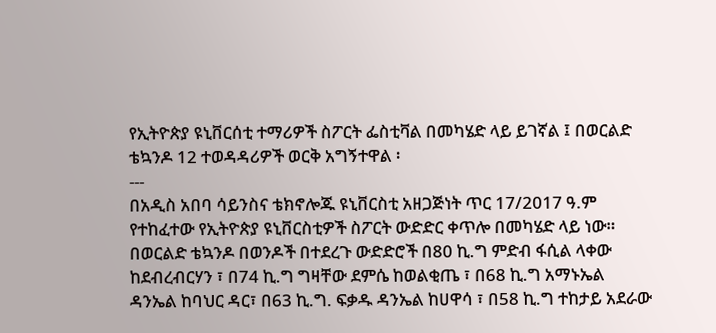የኢትዮጵያ ዩኒቨርሰቲ ተማሪዎች ስፖርት ፌስቲቫል በመካሄድ ላይ ይገኛል ፤ በወርልድ ቴኳንዶ 12 ተወዳዳሪዎች ወርቅ አግኝተዋል ፡
---
በአዲስ አበባ ሳይንስና ቴክኖሎጁ ዩኒቨርስቲ አዘጋጅነት ጥር 17/2017 ዓ.ም የተከፈተው የኢትዮጵያ ዩኒቨርስቲዎች ስፖርት ውድድር ቀጥሎ በመካሄድ ላይ ነው።
በወርልድ ቴኳንዶ በወንዶች በተደረጉ ውድድሮች በ80 ኪ.ግ ምድብ ፋሲል ላቀው ከደብረብርሃን ፣ በ74 ኪ.ግ ግዛቸው ደምሴ ከወልቂጤ ፣ በ68 ኪ.ግ አማኑኤል ዳንኤል ከባህር ዳር፣ በ63 ኪ.ግ. ፍቃዱ ዳንኤል ከሀዋሳ ፣ በ58 ኪ.ግ ተከታይ አደራው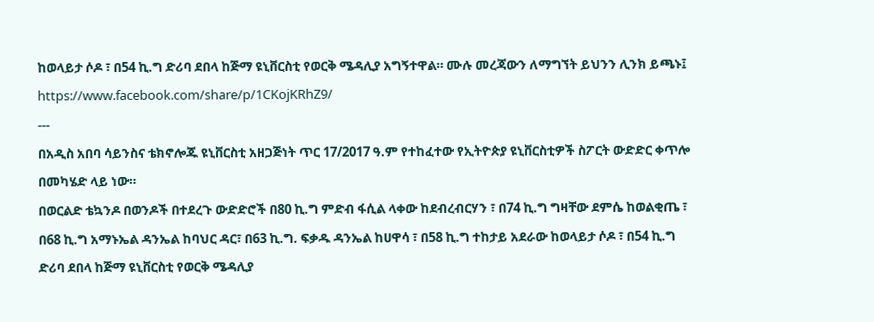ከወላይታ ሶዶ ፣ በ54 ኪ.ግ ድሪባ ደበላ ከጅማ ዩኒቨርስቲ የወርቅ ሜዳሊያ አግኝተዋል። ሙሉ መረጃውን ለማግኘት ይህንን ሊንክ ይጫኑ፤ https://www.facebook.com/share/p/1CKojKRhZ9/
---
በአዲስ አበባ ሳይንስና ቴክኖሎጁ ዩኒቨርስቲ አዘጋጅነት ጥር 17/2017 ዓ.ም የተከፈተው የኢትዮጵያ ዩኒቨርስቲዎች ስፖርት ውድድር ቀጥሎ በመካሄድ ላይ ነው።
በወርልድ ቴኳንዶ በወንዶች በተደረጉ ውድድሮች በ80 ኪ.ግ ምድብ ፋሲል ላቀው ከደብረብርሃን ፣ በ74 ኪ.ግ ግዛቸው ደምሴ ከወልቂጤ ፣ በ68 ኪ.ግ አማኑኤል ዳንኤል ከባህር ዳር፣ በ63 ኪ.ግ. ፍቃዱ ዳንኤል ከሀዋሳ ፣ በ58 ኪ.ግ ተከታይ አደራው ከወላይታ ሶዶ ፣ በ54 ኪ.ግ ድሪባ ደበላ ከጅማ ዩኒቨርስቲ የወርቅ ሜዳሊያ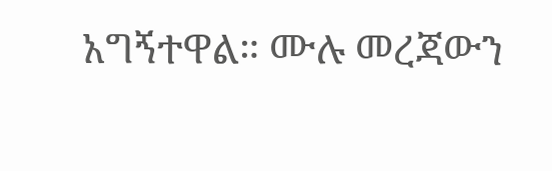አግኝተዋል። ሙሉ መረጃውን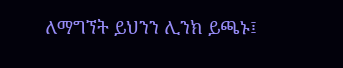ለማግኘት ይህንን ሊንክ ይጫኑ፤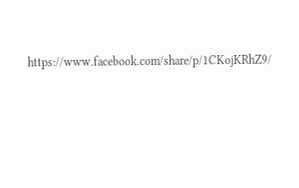https://www.facebook.com/share/p/1CKojKRhZ9/